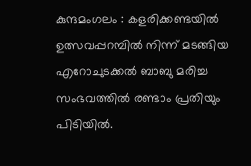കുന്ദമംഗലം : കളരിക്കണ്ടയിൽ ഉത്സവപ്പറമ്പിൽ നിന്ന് മടങ്ങിയ എറോചുടക്കൽ ബാബു മരിച്ച സംഭവത്തിൽ രണ്ടാം പ്രതിയും പിടിയിൽ.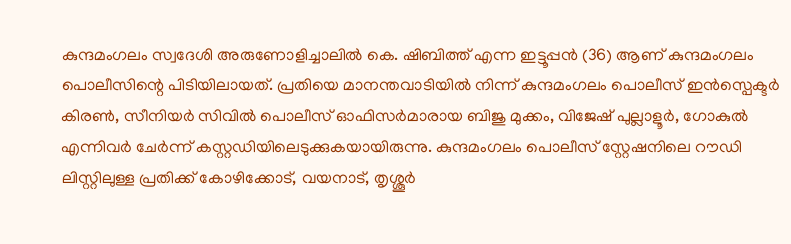കുന്ദമംഗലം സ്വദേശി അരുണോളിച്ചാലിൽ കെ. ഷിബിത്ത് എന്ന ഇട്ടൂപ്പൻ (36) ആണ് കുന്ദമംഗലം പൊലീസിന്റെ പിടിയിലായത്. പ്രതിയെ മാനന്തവാടിയിൽ നിന്ന് കുന്ദമംഗലം പൊലീസ് ഇൻസ്പെക്ടർ കിരൺ, സീനിയർ സിവിൽ പൊലീസ് ഓഫിസർമാരായ ബിജു മുക്കം, വിജേഷ് പുല്ലാളൂർ, ഗോകുൽ എന്നിവർ ചേർന്ന് കസ്റ്റഡിയിലെടുക്കുകയായിരുന്നു. കുന്ദമംഗലം പൊലീസ് സ്റ്റേഷനിലെ റൗഡി ലിസ്റ്റിലുള്ള പ്രതിക്ക് കോഴിക്കോട്, വയനാട്, തൃശ്ശൂർ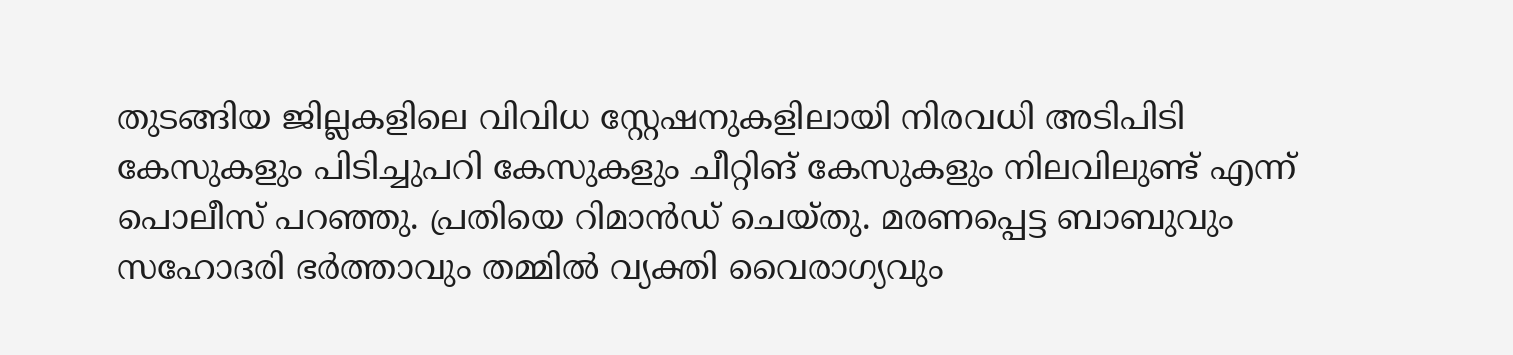തുടങ്ങിയ ജില്ലകളിലെ വിവിധ സ്റ്റേഷനുകളിലായി നിരവധി അടിപിടി കേസുകളും പിടിച്ചുപറി കേസുകളും ചീറ്റിങ് കേസുകളും നിലവിലുണ്ട് എന്ന് പൊലീസ് പറഞ്ഞു. പ്രതിയെ റിമാൻഡ് ചെയ്തു. മരണപ്പെട്ട ബാബുവും സഹോദരി ഭർത്താവും തമ്മിൽ വ്യക്തി വൈരാഗ്യവും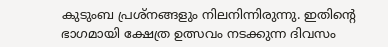കുടുംബ പ്രശ്നങ്ങളും നിലനിന്നിരുന്നു. ഇതിന്റെ ഭാഗമായി ക്ഷേത്ര ഉത്സവം നടക്കുന്ന ദിവസം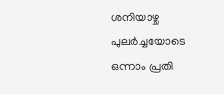ശനിയാഴ്ച പുലർച്ചയോടെ ഒന്നാം പ്രതി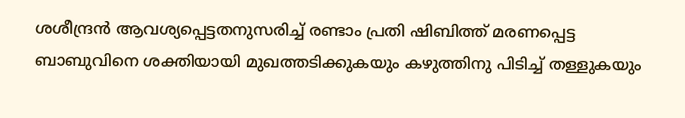ശശീന്ദ്രൻ ആവശ്യപ്പെട്ടതനുസരിച്ച് രണ്ടാം പ്രതി ഷിബിത്ത് മരണപ്പെട്ട ബാബുവിനെ ശക്തിയായി മുഖത്തടിക്കുകയും കഴുത്തിനു പിടിച്ച് തള്ളുകയും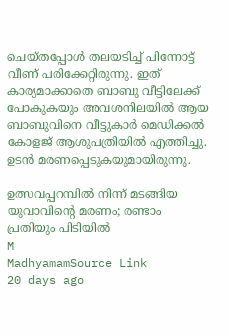ചെയ്തപ്പോൾ തലയടിച്ച് പിന്നോട്ട് വീണ് പരിക്കേറ്റിരുന്നു. ഇത് കാര്യമാക്കാതെ ബാബു വീട്ടിലേക്ക് പോകുകയും അവശനിലയിൽ ആയ ബാബുവിനെ വീട്ടുകാർ മെഡിക്കൽ കോളജ് ആശുപത്രിയിൽ എത്തിച്ചു. ഉടൻ മരണപ്പെടുകയുമായിരുന്നു.

ഉത്സവപ്പറമ്പിൽ നിന്ന് മടങ്ങിയ യുവാവിന്റെ മരണം; രണ്ടാം പ്രതിയും പിടിയിൽ
M
MadhyamamSource Link
20 days ago